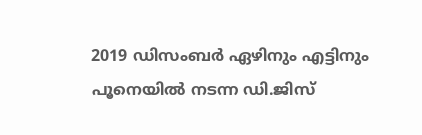2019 ഡിസംബര്‍ ഏഴിനും എട്ടിനും പൂനെയില്‍ നടന്ന ഡി.ജിസ്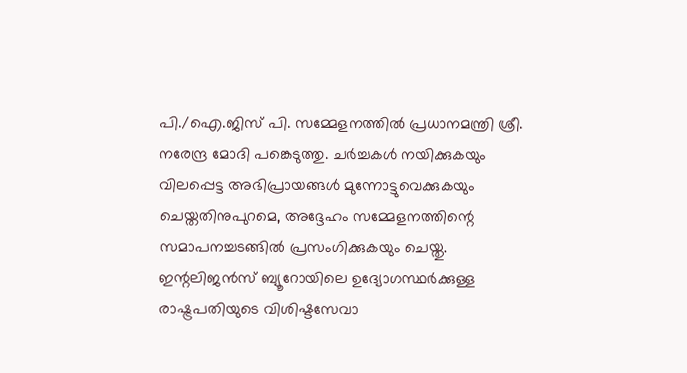പി./ഐ.ജിസ് പി. സമ്മേളനത്തില്‍ പ്രധാനമന്ത്രി ശ്രീ. നരേന്ദ്ര മോദി പങ്കെടുത്തു. ചര്‍ച്ചകള്‍ നയിക്കുകയും വിലപ്പെട്ട അഭിപ്രായങ്ങള്‍ മുന്നോട്ടുവെക്കുകയും ചെയ്തതിനുപുറമെ, അദ്ദേഹം സമ്മേളനത്തിന്റെ സമാപനച്ചടങ്ങില്‍ പ്രസംഗിക്കുകയും ചെയ്തു. ഇന്റലിജന്‍സ് ബ്യൂറോയിലെ ഉദ്യോഗസ്ഥര്‍ക്കുള്ള രാഷ്ട്രപതിയുടെ വിശിഷ്ടസേവാ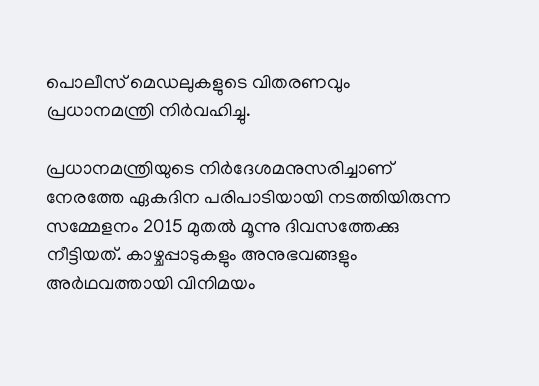പൊലീസ് മെഡലുകളുടെ വിതരണവും പ്രധാനമന്ത്രി നിര്‍വഹിച്ചു.

പ്രധാനമന്ത്രിയുടെ നിര്‍ദേശമനുസരിച്ചാണ് നേരത്തേ ഏകദിന പരിപാടിയായി നടത്തിയിരുന്ന സമ്മേളനം 2015 മുതല്‍ മൂന്നു ദിവസത്തേക്കു നീട്ടിയത്. കാഴ്ചപ്പാടുകളും അനുഭവങ്ങളും അര്‍ഥവത്തായി വിനിമയം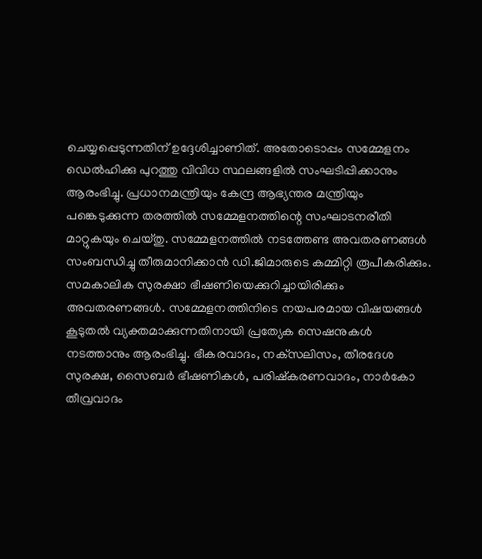ചെയ്യപ്പെടുന്നതിന് ഉദ്ദേശിച്ചാണിത്. അതോടൊപ്പം സമ്മേളനം ഡെല്‍ഹിക്കു പുറത്തു വിവിധ സ്ഥലങ്ങളില്‍ സംഘടിപ്പിക്കാനും ആരംഭിച്ചു. പ്രധാനമന്ത്രിയും കേന്ദ്ര ആഭ്യന്തര മന്ത്രിയും പങ്കെടുക്കുന്ന തരത്തില്‍ സമ്മേളനത്തിന്റെ സംഘാടനരീതി മാറ്റുകയും ചെയ്തു. സമ്മേളനത്തില്‍ നടത്തേണ്ട അവതരണങ്ങള്‍ സംബന്ധിച്ചു തീരുമാനിക്കാന്‍ ഡി.ജിമാരുടെ കമ്മിറ്റി രൂപീകരിക്കും. സമകാലിക സുരക്ഷാ ഭീഷണിയെക്കുറിച്ചായിരിക്കും അവതരണങ്ങള്‍. സമ്മേളനത്തിനിടെ നയപരമായ വിഷയങ്ങള്‍ കൂടുതല്‍ വ്യക്തമാക്കുന്നതിനായി പ്രത്യേക സെഷനുകള്‍ നടത്താനും ആരംഭിച്ചു. ഭീകരവാദം, നക്‌സലിസം, തീരദേശ സുരക്ഷ, സൈബര്‍ ഭീഷണികള്‍, പരിഷ്‌കരണവാദം, നാര്‍കോ തീവ്രവാദം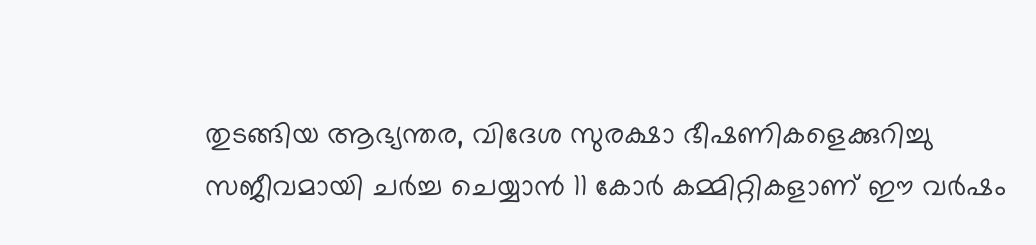തുടങ്ങിയ ആഭ്യന്തര, വിദേശ സുരക്ഷാ ഭീഷണികളെക്കുറിച്ചു സജീവമായി ചര്‍ച്ച ചെയ്യാന്‍ 11 കോര്‍ കമ്മിറ്റികളാണ് ഈ വര്‍ഷം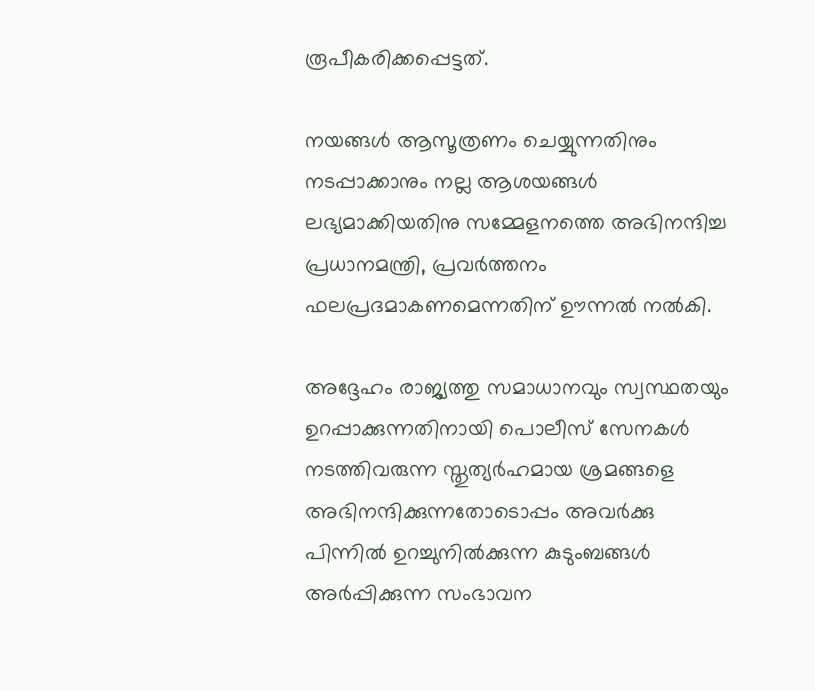രൂപീകരിക്കപ്പെട്ടത്.

നയങ്ങള്‍ ആസൂത്രണം ചെയ്യുന്നതിനും നടപ്പാക്കാനും നല്ല ആശയങ്ങള്‍ ലഭ്യമാക്കിയതിനു സമ്മേളനത്തെ അഭിനന്ദിച്ച പ്രധാനമന്ത്രി, പ്രവര്‍ത്തനം ഫലപ്രദമാകണമെന്നതിന് ഊന്നല്‍ നല്‍കി.

അദ്ദേഹം രാജ്യത്തു സമാധാനവും സ്വസ്ഥതയും ഉറപ്പാക്കുന്നതിനായി പൊലീസ് സേനകള്‍ നടത്തിവരുന്ന സ്തുത്യര്‍ഹമായ ശ്രമങ്ങളെ അഭിനന്ദിക്കുന്നതോടൊപ്പം അവര്‍ക്കു പിന്നില്‍ ഉറച്ചുനില്‍ക്കുന്ന കുടുംബങ്ങള്‍ അര്‍പ്പിക്കുന്ന സംഭാവന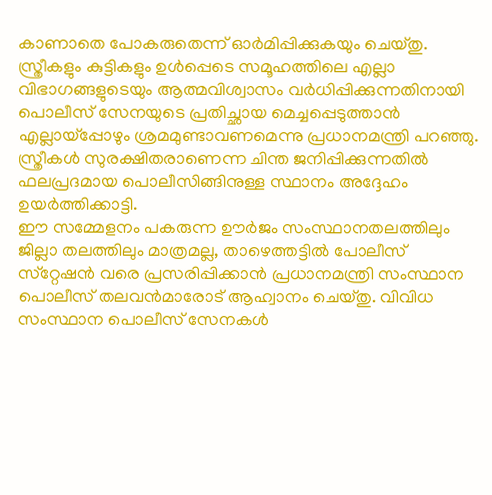കാണാതെ പോകരുതെന്ന് ഓര്‍മിപ്പിക്കുകയും ചെയ്തു. സ്ത്രീകളും കുട്ടികളും ഉള്‍പ്പെടെ സമൂഹത്തിലെ എല്ലാ വിഭാഗങ്ങളുടെയും ആത്മവിശ്വാസം വര്‍ധിപ്പിക്കുന്നതിനായി പൊലീസ് സേനയുടെ പ്രതിച്ഛായ മെച്ചപ്പെടുത്താന്‍ എല്ലായ്‌പ്പോഴും ശ്രമമുണ്ടാവണമെന്നു പ്രധാനമന്ത്രി പറഞ്ഞു. സ്ത്രീകള്‍ സുരക്ഷിതരാണെന്ന ചിന്ത ജനിപ്പിക്കുന്നതില്‍ ഫലപ്രദമായ പൊലീസിങ്ങിനുള്ള സ്ഥാനം അദ്ദേഹം ഉയര്‍ത്തിക്കാട്ടി.
ഈ സമ്മേളനം പകരുന്ന ഊര്‍ജം സംസ്ഥാനതലത്തിലും ജില്ലാ തലത്തിലും മാത്രമല്ല, താഴെത്തട്ടില്‍ പോലീസ് സ്‌റ്റേഷന്‍ വരെ പ്രസരിപ്പിക്കാന്‍ പ്രധാനമന്ത്രി സംസ്ഥാന പൊലീസ് തലവന്‍മാരോട് ആഹ്വാനം ചെയ്തു. വിവിധ സംസ്ഥാന പൊലീസ് സേനകള്‍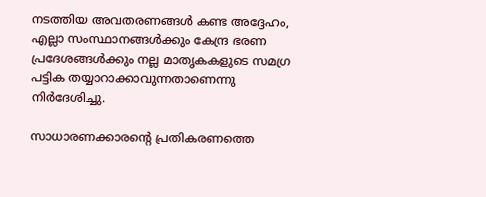നടത്തിയ അവതരണങ്ങള്‍ കണ്ട അദ്ദേഹം, എല്ലാ സംസ്ഥാനങ്ങള്‍ക്കും കേന്ദ്ര ഭരണ പ്രദേശങ്ങള്‍ക്കും നല്ല മാതൃകകളുടെ സമഗ്ര പട്ടിക തയ്യാറാക്കാവുന്നതാണെന്നു നിര്‍ദേശിച്ചു.

സാധാരണക്കാരന്റെ പ്രതികരണത്തെ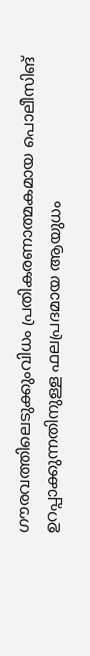ഗൗരവത്തിലെടുക്കുംവിധം പ്രതികരണാത്മകമായ പൊലീസിങ് ഉറപ്പാക്കുന്നതിനുള്ള ഫലപ്രദമായ ആയുധം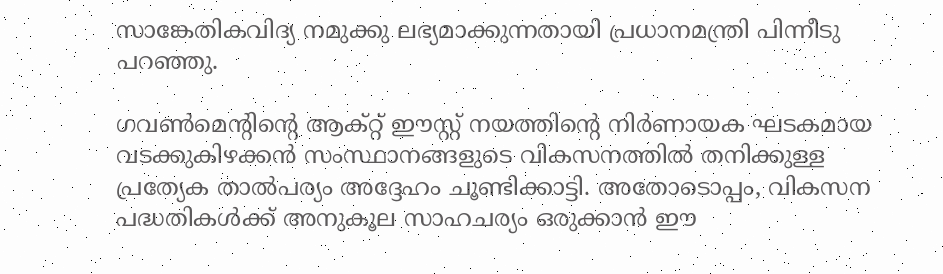സാങ്കേതികവിദ്യ നമുക്കു ലഭ്യമാക്കുന്നതായി പ്രധാനമന്ത്രി പിന്നീടു പറഞ്ഞു.

ഗവണ്‍മെന്റിന്റെ ആക്റ്റ് ഈസ്റ്റ് നയത്തിന്റെ നിര്‍ണായക ഘടകമായ വടക്കുകിഴക്കന്‍ സംസ്ഥാനങ്ങളുടെ വികസനത്തില്‍ തനിക്കുള്ള പ്രത്യേക താല്‍പര്യം അദ്ദേഹം ചൂണ്ടിക്കാട്ടി. അതോടൊപ്പം, വികസന പദ്ധതികള്‍ക്ക് അനുകൂല സാഹചര്യം ഒരുക്കാന്‍ ഈ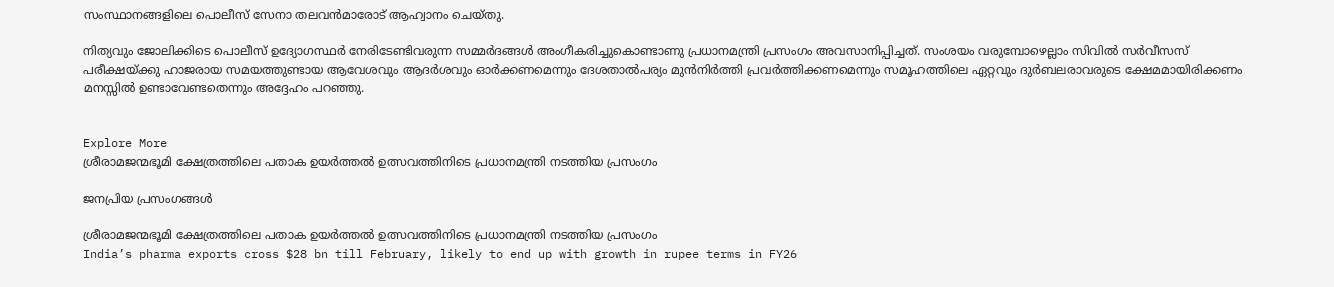സംസ്ഥാനങ്ങളിലെ പൊലീസ് സേനാ തലവന്‍മാരോട് ആഹ്വാനം ചെയ്തു.

നിത്യവും ജോലിക്കിടെ പൊലീസ് ഉദ്യോഗസ്ഥര്‍ നേരിടേണ്ടിവരുന്ന സമ്മര്‍ദങ്ങള്‍ അംഗീകരിച്ചുകൊണ്ടാണു പ്രധാനമന്ത്രി പ്രസംഗം അവസാനിപ്പിച്ചത്. സംശയം വരുമ്പോഴെല്ലാം സിവില്‍ സര്‍വീസസ് പരീക്ഷയ്ക്കു ഹാജരായ സമയത്തുണ്ടായ ആവേശവും ആദര്‍ശവും ഓര്‍ക്കണമെന്നും ദേശതാല്‍പര്യം മുന്‍നിര്‍ത്തി പ്രവര്‍ത്തിക്കണമെന്നും സമൂഹത്തിലെ ഏറ്റവും ദുര്‍ബലരാവരുടെ ക്ഷേമമായിരിക്കണം മനസ്സില്‍ ഉണ്ടാവേണ്ടതെന്നും അദ്ദേഹം പറഞ്ഞു.


Explore More
ശ്രീരാമജന്മഭൂമി ക്ഷേത്രത്തിലെ പതാക ഉയർത്തൽ ഉത്സവത്തിനിടെ പ്രധാനമന്ത്രി നടത്തിയ പ്രസംഗം

ജനപ്രിയ പ്രസംഗങ്ങൾ

ശ്രീരാമജന്മഭൂമി ക്ഷേത്രത്തിലെ പതാക ഉയർത്തൽ ഉത്സവത്തിനിടെ പ്രധാനമന്ത്രി നടത്തിയ പ്രസംഗം
India’s pharma exports cross $28 bn till February, likely to end up with growth in rupee terms in FY26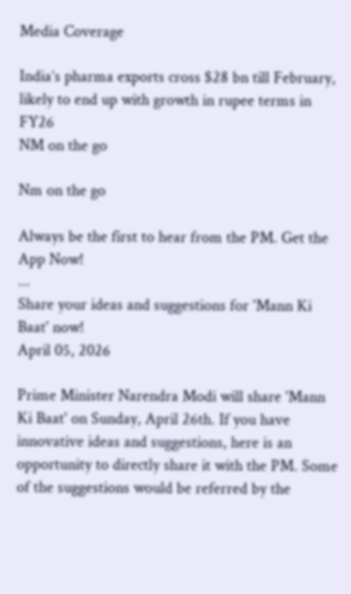Media Coverage

India’s pharma exports cross $28 bn till February, likely to end up with growth in rupee terms in FY26
NM on the go

Nm on the go

Always be the first to hear from the PM. Get the App Now!
...
Share your ideas and suggestions for 'Mann Ki Baat' now!
April 05, 2026

Prime Minister Narendra Modi will share 'Mann Ki Baat' on Sunday, April 26th. If you have innovative ideas and suggestions, here is an opportunity to directly share it with the PM. Some of the suggestions would be referred by the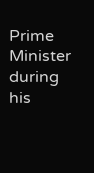Prime Minister during his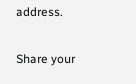address.

Share your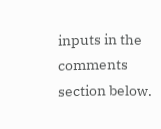inputs in the comments section below.